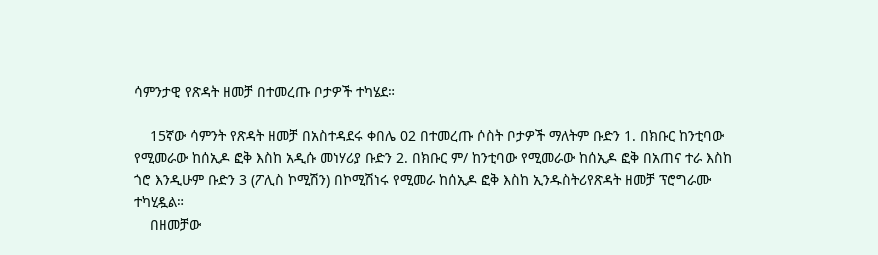ሳምንታዊ የጽዳት ዘመቻ በተመረጡ ቦታዎች ተካሄደ።

    15ኛው ሳምንት የጽዳት ዘመቻ በአስተዳደሩ ቀበሌ 02 በተመረጡ ሶስት ቦታዎች ማለትም ቡድን 1. በክቡር ከንቲባው የሚመራው ከሰኢዶ ፎቅ እስከ አዲሱ መነሃሪያ ቡድን 2. በክቡር ም/ ከንቲባው የሚመራው ከሰኢዶ ፎቅ በአጠና ተራ እስከ ጎሮ እንዲሁም ቡድን 3 (ፖሊስ ኮሚሽን) በኮሚሽነሩ የሚመራ ከሰኢዶ ፎቅ እስከ ኢንዱስትሪየጽዳት ዘመቻ ፕሮግራሙ ተካሂዷል።
    በዘመቻው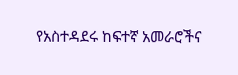የአስተዳደሩ ከፍተኛ አመራሮችና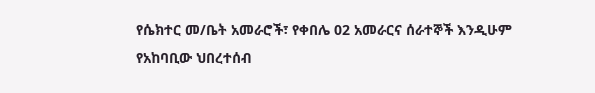የሴክተር መ/ቤት አመራሮች፣ የቀበሌ 02 አመራርና ሰራተኞች እንዲሁም የአከባቢው ህበረተሰብ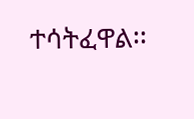ተሳትፈዋል፡፡